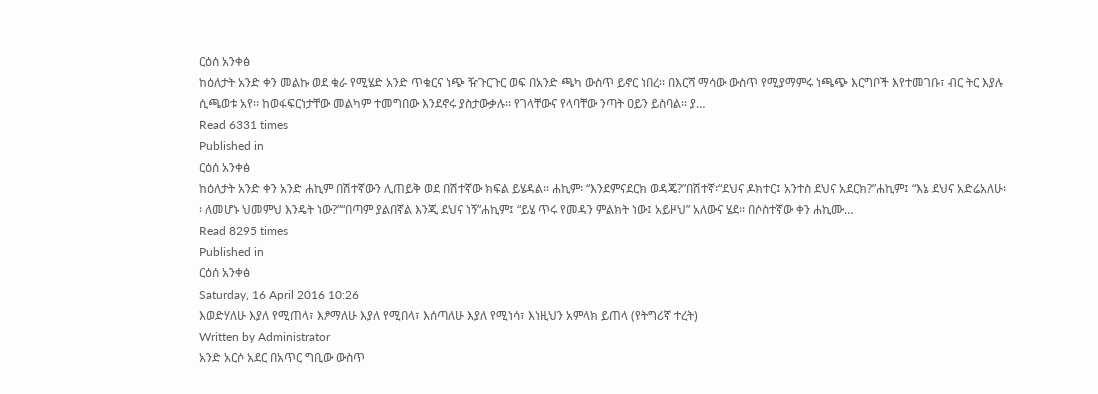ርዕሰ አንቀፅ
ከዕለታት አንድ ቀን መልኩ ወደ ቁራ የሚሄድ አንድ ጥቁርና ነጭ ዥጉርጉር ወፍ በአንድ ጫካ ውስጥ ይኖር ነበረ፡፡ በእርሻ ማሳው ውስጥ የሚያማምሩ ነጫጭ እርግቦች እየተመገቡ፣ ብር ትር እያሉ ሲጫወቱ አየ፡፡ ከወፋፍርነታቸው መልካም ተመግበው እንደኖሩ ያስታውቃሉ፡፡ የገላቸውና የላባቸው ንጣት ዐይን ይስባል፡፡ ያ…
Read 6331 times
Published in
ርዕሰ አንቀፅ
ከዕለታት አንድ ቀን አንድ ሐኪም በሽተኛውን ሊጠይቅ ወደ በሽተኛው ክፍል ይሄዳል፡፡ ሐኪም፡ “እንደምናደርክ ወዳጄ?”በሽተኛ፡“ደህና ዶክተር፤ አንተስ ደህና አደርክ?”ሐኪም፤ “እኔ ደህና አድሬአለሁ፡፡ ለመሆኑ ህመምህ እንዴት ነው?”“በጣም ያልበኛል እንጂ ደህና ነኝ”ሐኪም፤ “ይሄ ጥሩ የመዳን ምልክት ነው፤ አይዞህ” አለውና ሄደ፡፡ በሶስተኛው ቀን ሐኪሙ…
Read 8295 times
Published in
ርዕሰ አንቀፅ
Saturday, 16 April 2016 10:26
እወድሃለሁ እያለ የሚጠላ፣ እፆማለሁ እያለ የሚበላ፣ እሰጣለሁ እያለ የሚነሳ፣ እነዚህን አምላክ ይጠላ (የትግሪኛ ተረት)
Written by Administrator
አንድ አርሶ አደር በአጥር ግቢው ውስጥ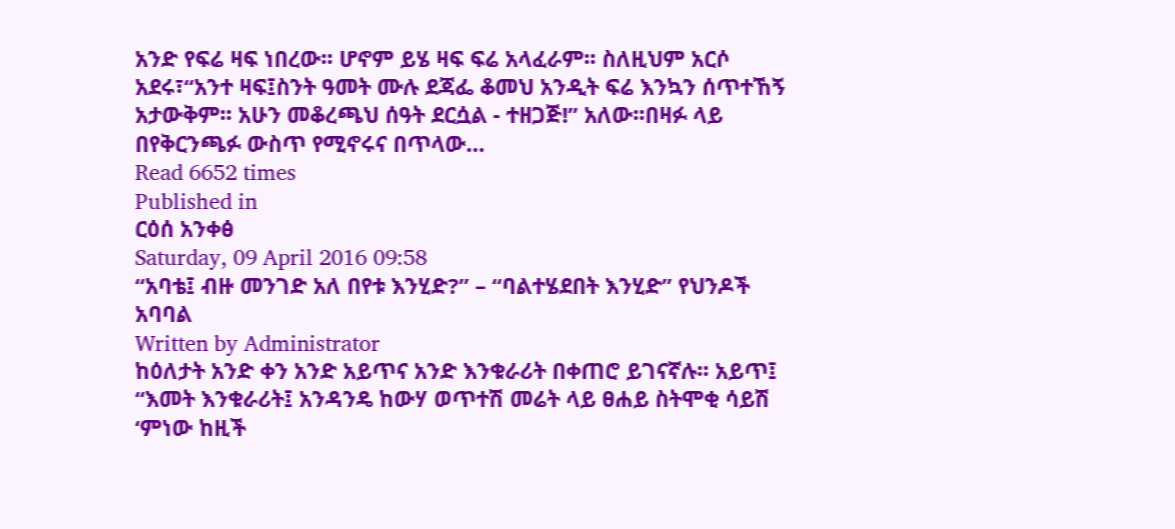አንድ የፍሬ ዛፍ ነበረው፡፡ ሆኖም ይሄ ዛፍ ፍሬ አላፈራም፡፡ ስለዚህም አርሶ አደሩ፣“አንተ ዛፍ፤ስንት ዓመት ሙሉ ደጃፌ ቆመህ አንዲት ፍሬ እንኳን ሰጥተኸኝ አታውቅም፡፡ አሁን መቆረጫህ ሰዓት ደርሷል - ተዘጋጅ!” አለው፡፡በዛፉ ላይ በየቅርንጫፉ ውስጥ የሚኖሩና በጥላው…
Read 6652 times
Published in
ርዕሰ አንቀፅ
Saturday, 09 April 2016 09:58
“አባቴ፤ ብዙ መንገድ አለ በየቱ እንሂድ?” – “ባልተሄደበት እንሂድ” የህንዶች አባባል
Written by Administrator
ከዕለታት አንድ ቀን አንድ አይጥና አንድ እንቁራሪት በቀጠሮ ይገናኛሉ፡፡ አይጥ፤ “እመት እንቁራሪት፤ አንዳንዴ ከውሃ ወጥተሽ መሬት ላይ ፀሐይ ስትሞቂ ሳይሽ ‘ምነው ከዚች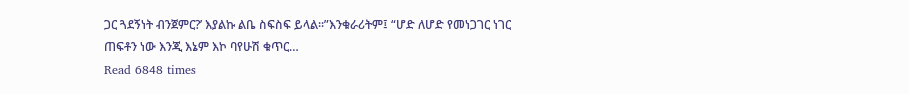ጋር ጓደኝነት ብንጀምር?’ እያልኩ ልቤ ስፍስፍ ይላል፡፡”እንቁራሪትም፤ “ሆድ ለሆድ የመነጋገር ነገር ጠፍቶን ነው እንጂ እኔም እኮ ባየሁሽ ቁጥር…
Read 6848 times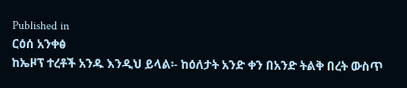Published in
ርዕሰ አንቀፅ
ከኤዞፕ ተረቶች አንዱ እንዲህ ይላል፡- ከዕለታት አንድ ቀን በአንድ ትልቅ በረት ውስጥ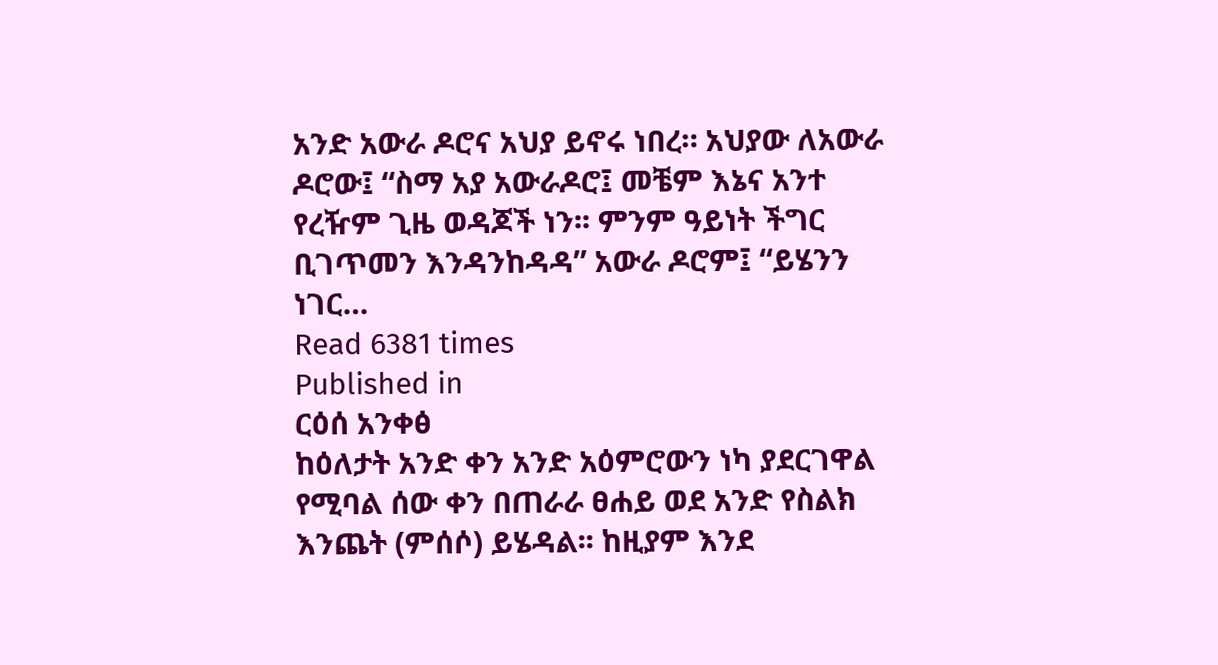አንድ አውራ ዶሮና አህያ ይኖሩ ነበረ። አህያው ለአውራ ዶሮው፤ “ስማ አያ አውራዶሮ፤ መቼም እኔና አንተ የረዥም ጊዜ ወዳጆች ነን፡፡ ምንም ዓይነት ችግር ቢገጥመን እንዳንከዳዳ” አውራ ዶሮም፤ “ይሄንን ነገር…
Read 6381 times
Published in
ርዕሰ አንቀፅ
ከዕለታት አንድ ቀን አንድ አዕምሮውን ነካ ያደርገዋል የሚባል ሰው ቀን በጠራራ ፀሐይ ወደ አንድ የስልክ እንጨት (ምሰሶ) ይሄዳል፡፡ ከዚያም እንደ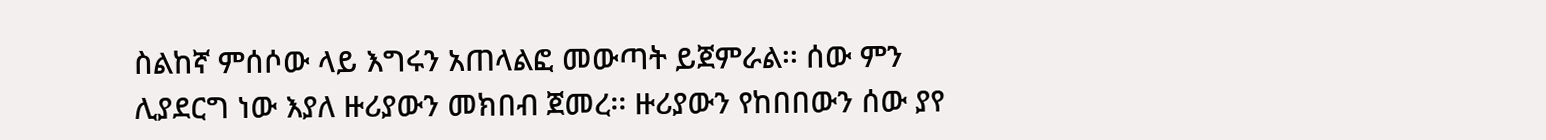ስልከኛ ምሰሶው ላይ እግሩን አጠላልፎ መውጣት ይጀምራል፡፡ ሰው ምን ሊያደርግ ነው እያለ ዙሪያውን መክበብ ጀመረ፡፡ ዙሪያውን የከበበውን ሰው ያየ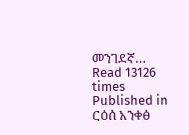መንገደኛ…
Read 13126 times
Published in
ርዕሰ አንቀፅ